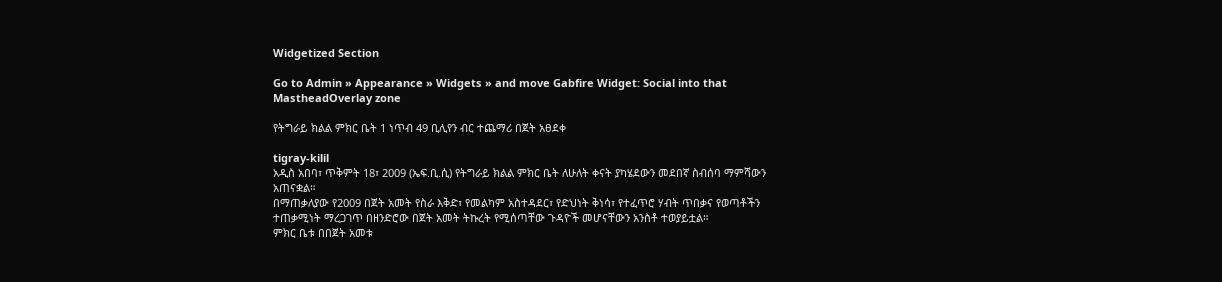Widgetized Section

Go to Admin » Appearance » Widgets » and move Gabfire Widget: Social into that MastheadOverlay zone

የትግራይ ክልል ምክር ቤት 1 ነጥብ 49 ቢሊየን ብር ተጨማሪ በጀት አፀደቀ

tigray-kilil
አዲስ አበባ፣ ጥቅምት 18፣ 2009 (ኤፍ.ቢ.ሲ) የትግራይ ክልል ምክር ቤት ለሁለት ቀናት ያካሄደውን መደበኛ ስብሰባ ማምሻውን አጠናቋል።
በማጠቃለያው የ2009 በጀት አመት የስራ እቅድ፣ የመልካም አስተዳደር፣ የድህነት ቅነሳ፣ የተፈጥሮ ሃብት ጥበቃና የወጣቶችን ተጠቃሚነት ማረጋገጥ በዘንድሮው በጀት አመት ትኩረት የሚሰጣቸው ጉዳዮች መሆናቸውን አንስቶ ተወያይቷል።
ምክር ቤቱ በበጀት አመቱ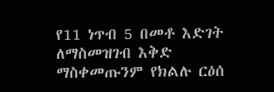የ11 ነጥብ 5 በመቶ እድገት ለማስመዝገብ እቅድ ማስቀመጡንም የክልሉ ርዕሰ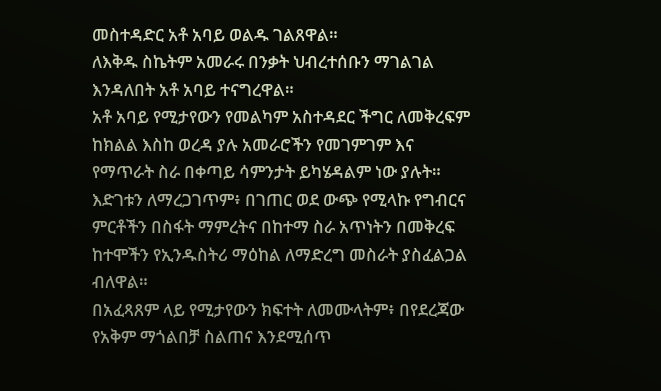መስተዳድር አቶ አባይ ወልዱ ገልጸዋል።
ለእቅዱ ስኬትም አመራሩ በንቃት ህብረተሰቡን ማገልገል እንዳለበት አቶ አባይ ተናግረዋል።
አቶ አባይ የሚታየውን የመልካም አስተዳደር ችግር ለመቅረፍም ከክልል እስከ ወረዳ ያሉ አመራሮችን የመገምገም እና የማጥራት ስራ በቀጣይ ሳምንታት ይካሄዳልም ነው ያሉት።
እድገቱን ለማረጋገጥም፥ በገጠር ወደ ውጭ የሚላኩ የግብርና ምርቶችን በስፋት ማምረትና በከተማ ስራ አጥነትን በመቅረፍ ከተሞችን የኢንዱስትሪ ማዕከል ለማድረግ መስራት ያስፈልጋል ብለዋል።
በአፈጻጸም ላይ የሚታየውን ክፍተት ለመሙላትም፥ በየደረጃው የአቅም ማጎልበቻ ስልጠና እንደሚሰጥ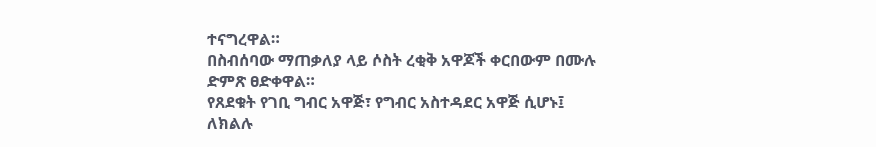ተናግረዋል።
በስብሰባው ማጠቃለያ ላይ ሶስት ረቂቅ አዋጆች ቀርበውም በሙሉ ድምጽ ፀድቀዋል።
የጸደቁት የገቢ ግብር አዋጅ፣ የግብር አስተዳደር አዋጅ ሲሆኑ፤ ለክልሉ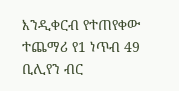እንዲቀርብ የተጠየቀው ተጨማሪ የ1 ነጥብ 49 ቢሊየን ብር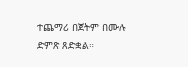ተጨማሪ በጀትም በሙሉ ድምጽ ጸድቋል።